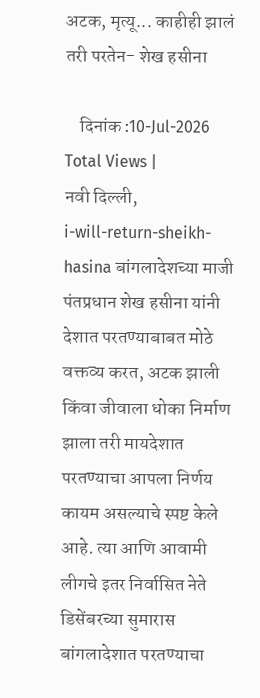अटक, मृत्यू... काहीही झालं तरी परतेन- शेख हसीना

    दिनांक :10-Jul-2026
Total Views |
नवी दिल्ली,
i-will-return-sheikh-hasina बांगलादेशच्या माजी पंतप्रधान शेख हसीना यांनी देशात परतण्याबाबत मोठे वक्तव्य करत, अटक झाली किंवा जीवाला धोका निर्माण झाला तरी मायदेशात परतण्याचा आपला निर्णय कायम असल्याचे स्पष्ट केले आहे. त्या आणि आवामी लीगचे इतर निर्वासित नेते डिसेंबरच्या सुमारास बांगलादेशात परतण्याचा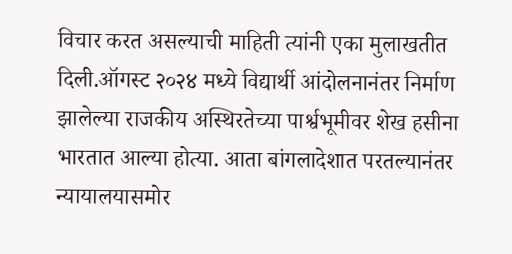विचार करत असल्याची माहिती त्यांनी एका मुलाखतीत दिली.ऑगस्ट २०२४ मध्ये विद्यार्थी आंदोलनानंतर निर्माण झालेल्या राजकीय अस्थिरतेच्या पार्श्वभूमीवर शेख हसीना भारतात आल्या होत्या. आता बांगलादेशात परतल्यानंतर न्यायालयासमोर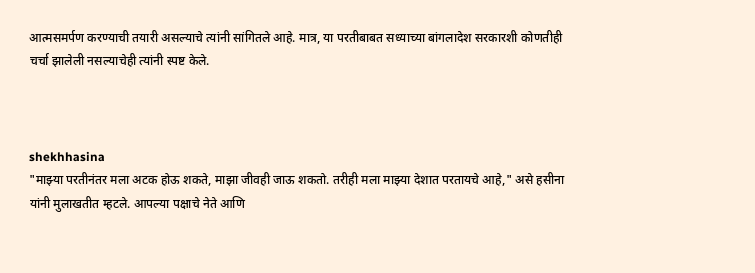आत्मसमर्पण करण्याची तयारी असल्याचे त्यांनी सांगितले आहे. मात्र, या परतीबाबत सध्याच्या बांगलादेश सरकारशी कोणतीही चर्चा झालेली नसल्याचेही त्यांनी स्पष्ट केले.



shekhhasina
"माझ्या परतीनंतर मला अटक होऊ शकते, माझा जीवही जाऊ शकतो. तरीही मला माझ्या देशात परतायचे आहे," असे हसीना यांनी मुलाखतीत म्हटले. आपल्या पक्षाचे नेते आणि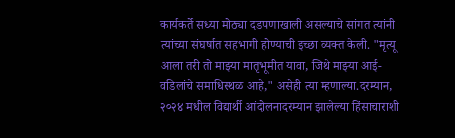कार्यकर्ते सध्या मोठ्या दडपणाखाली असल्याचे सांगत त्यांनी त्यांच्या संघर्षात सहभागी होण्याची इच्छा व्यक्त केली. "मृत्यू आला तरी तो माझ्या मातृभूमीत यावा, जिथे माझ्या आई-वडिलांचे समाधिस्थळ आहे," असेही त्या म्हणाल्या.दरम्यान, २०२४ मधील विद्यार्थी आंदोलनादरम्यान झालेल्या हिंसाचाराशी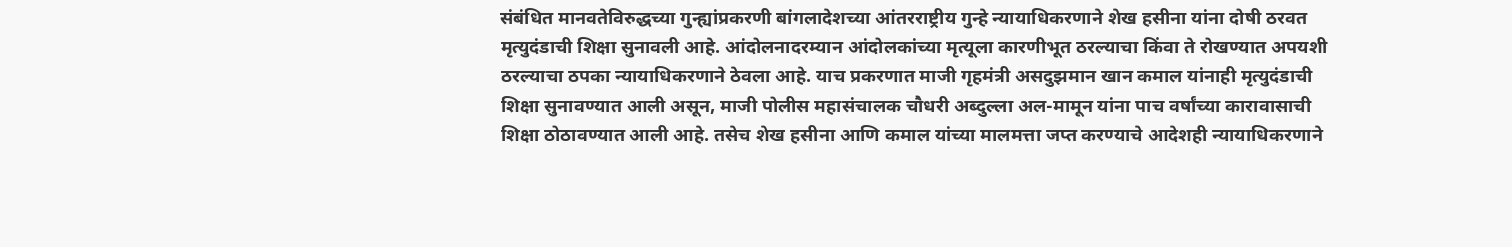संबंधित मानवतेविरुद्धच्या गुन्ह्यांप्रकरणी बांगलादेशच्या आंतरराष्ट्रीय गुन्हे न्यायाधिकरणाने शेख हसीना यांना दोषी ठरवत मृत्युदंडाची शिक्षा सुनावली आहे. आंदोलनादरम्यान आंदोलकांच्या मृत्यूला कारणीभूत ठरल्याचा किंवा ते रोखण्यात अपयशी ठरल्याचा ठपका न्यायाधिकरणाने ठेवला आहे. याच प्रकरणात माजी गृहमंत्री असदुझमान खान कमाल यांनाही मृत्युदंडाची शिक्षा सुनावण्यात आली असून, माजी पोलीस महासंचालक चौधरी अब्दुल्ला अल-मामून यांना पाच वर्षांच्या कारावासाची शिक्षा ठोठावण्यात आली आहे. तसेच शेख हसीना आणि कमाल यांच्या मालमत्ता जप्त करण्याचे आदेशही न्यायाधिकरणाने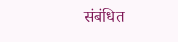संबंधित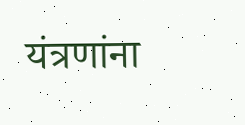यंत्रणांना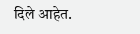दिले आहेत.